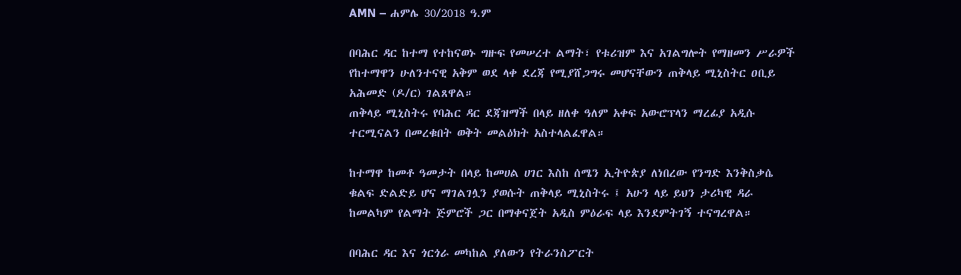AMN – ሐምሌ 30/2018 ዓ.ም

በባሕር ዳር ከተማ የተከናወኑ ግዙፍ የመሠረተ ልማት፣ የቱሪዝም እና አገልግሎት የማዘመን ሥራዎች የከተማዋን ሁለንተናዊ አቅም ወደ ላቀ ደረጃ የሚያሸጋግሩ መሆናቸውን ጠቅላይ ሚኒስትር ዐቢይ አሕመድ (ዶ/ር) ገልጸዋል።
ጠቅላይ ሚኒስትሩ የባሕር ዳር ደጃዝማች በላይ ዘለቀ ዓለም አቀፍ አውሮፕላን ማረፊያ አዲሱ ተርሚናልን በመረቁበት ወቅት መልዕክት አስተላልፈዋል።

ከተማዋ ከመቶ ዓመታት በላይ ከመሀል ሀገር እስከ ሰሜን ኢትዮጵያ ለነበረው የንግድ እንቅስቃሴ ቁልፍ ድልድይ ሆና ማገልገሏን ያወሱት ጠቅላይ ሚኒስትሩ ፤ አሁን ላይ ይህን ታሪካዊ ዳራ ከመልካም የልማት ጅምሮች ጋር በማቀናጀት አዲስ ምዕራፍ ላይ እንደምትገኝ ተናግረዋል።

በባሕር ዳር እና ጎርጎራ መካከል ያለውን የትራንስፖርት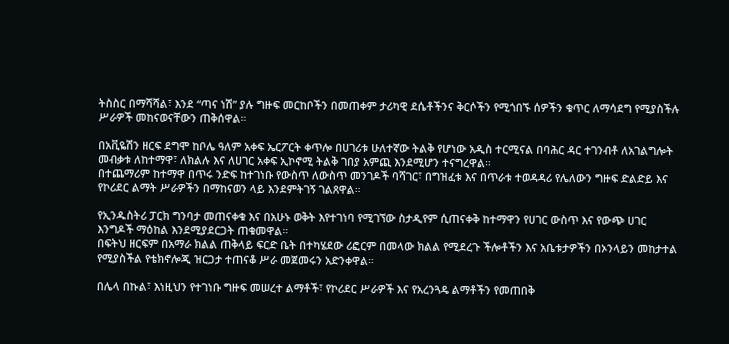ትስስር በማሻሻል፣ እንደ “ጣና ነሽ” ያሉ ግዙፍ መርከቦችን በመጠቀም ታሪካዊ ደሴቶችንና ቅርሶችን የሚጎበኙ ሰዎችን ቁጥር ለማሳደግ የሚያስችሉ ሥራዎች መከናወናቸውን ጠቅሰዋል።

በአቪዬሽን ዘርፍ ደግሞ ከቦሌ ዓለም አቀፍ ኤርፖርት ቀጥሎ በሀገሪቱ ሁለተኛው ትልቅ የሆነው አዲስ ተርሚናል በባሕር ዳር ተገንብቶ ለአገልግሎት መብቃቱ ለከተማዋ፣ ለክልሉ እና ለሀገር አቀፍ ኢኮኖሚ ትልቅ ገበያ አምጪ እንደሚሆን ተናግረዋል።
በተጨማሪም ከተማዋ በጥሩ ንድፍ ከተገነቡ የውስጥ ለውስጥ መንገዶች ባሻገር፣ በግዝፈቱ እና በጥራቱ ተወዳዳሪ የሌለውን ግዙፍ ድልድይ እና የኮሪደር ልማት ሥራዎችን በማከናወን ላይ እንደምትገኝ ገልጸዋል።

የኢንዱስትሪ ፓርክ ግንባታ መጠናቀቁ እና በአሁኑ ወቅት እየተገነባ የሚገኘው ስታዲየም ሲጠናቀቅ ከተማዋን የሀገር ውስጥ እና የውጭ ሀገር እንግዶች ማዕከል እንደሚያደርጋት ጠቁመዋል።
በፍትህ ዘርፍም በአማራ ክልል ጠቅላይ ፍርድ ቤት በተካሄደው ሪፎርም በመላው ክልል የሚደረጉ ችሎቶችን እና አቤቱታዎችን በኦንላይን መከታተል የሚያስችል የቴክኖሎጂ ዝርጋታ ተጠናቆ ሥራ መጀመሩን አድንቀዋል።

በሌላ በኩል፣ እነዚህን የተገነቡ ግዙፍ መሠረተ ልማቶች፣ የኮሪደር ሥራዎች እና የአረንጓዴ ልማቶችን የመጠበቅ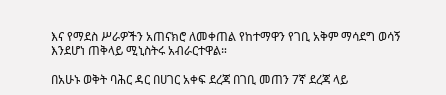እና የማደስ ሥራዎችን አጠናክሮ ለመቀጠል የከተማዋን የገቢ አቅም ማሳደግ ወሳኝ እንደሆነ ጠቅላይ ሚኒስትሩ አብራርተዋል።

በአሁኑ ወቅት ባሕር ዳር በሀገር አቀፍ ደረጃ በገቢ መጠን 7ኛ ደረጃ ላይ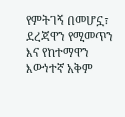የምትገኝ በመሆኗ፣ ደረጃዋን የሚመጥን እና የከተማዋን እውነተኛ አቅም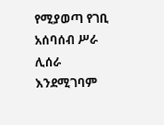የሚያወጣ የገቢ አሰባሰብ ሥራ ሊሰራ እንደሚገባም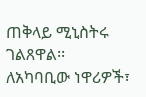ጠቅላይ ሚኒስትሩ ገልጸዋል፡፡
ለአካባቢው ነዋሪዎች፣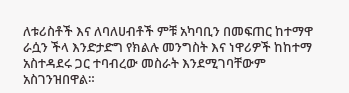ለቱሪስቶች እና ለባለሀብቶች ምቹ አካባቢን በመፍጠር ከተማዋ ራሷን ችላ እንድታድግ የክልሉ መንግስት እና ነዋሪዎች ከከተማ አስተዳደሩ ጋር ተባብረው መስራት እንደሚገባቸውም አስገንዝበዋል።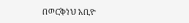በወርቅነህ አቢዮ